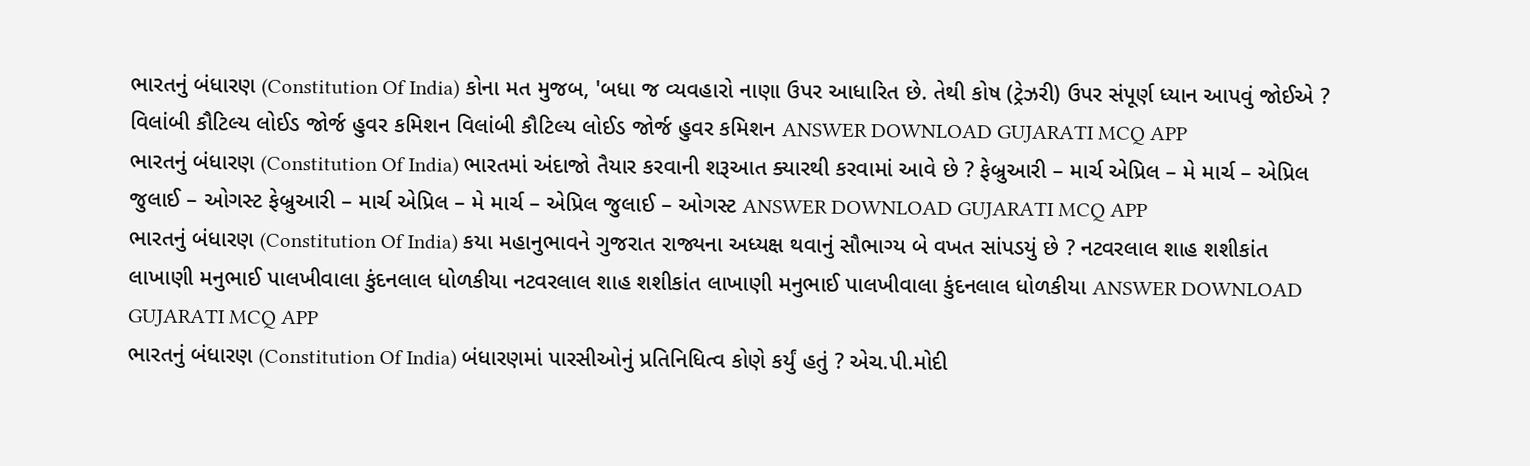ભારતનું બંધારણ (Constitution Of India) કોના મત મુજબ, 'બધા જ વ્યવહારો નાણા ઉપર આધારિત છે. તેથી કોષ (ટ્રેઝરી) ઉપર સંપૂર્ણ ધ્યાન આપવું જોઈએ ? વિલાંબી કૌટિલ્ય લોઈડ જોર્જ હુવર કમિશન વિલાંબી કૌટિલ્ય લોઈડ જોર્જ હુવર કમિશન ANSWER DOWNLOAD GUJARATI MCQ APP
ભારતનું બંધારણ (Constitution Of India) ભારતમાં અંદાજો તૈયાર કરવાની શરૂઆત ક્યારથી કરવામાં આવે છે ? ફેબ્રુઆરી – માર્ચ એપ્રિલ – મે માર્ચ – એપ્રિલ જુલાઈ – ઓગસ્ટ ફેબ્રુઆરી – માર્ચ એપ્રિલ – મે માર્ચ – એપ્રિલ જુલાઈ – ઓગસ્ટ ANSWER DOWNLOAD GUJARATI MCQ APP
ભારતનું બંધારણ (Constitution Of India) કયા મહાનુભાવને ગુજરાત રાજ્યના અધ્યક્ષ થવાનું સૌભાગ્ય બે વખત સાંપડયું છે ? નટવરલાલ શાહ શશીકાંત લાખાણી મનુભાઈ પાલખીવાલા કુંદનલાલ ધોળકીયા નટવરલાલ શાહ શશીકાંત લાખાણી મનુભાઈ પાલખીવાલા કુંદનલાલ ધોળકીયા ANSWER DOWNLOAD GUJARATI MCQ APP
ભારતનું બંધારણ (Constitution Of India) બંધારણમાં પારસીઓનું પ્રતિનિધિત્વ કોણે કર્યું હતું ? એચ.પી.મોદી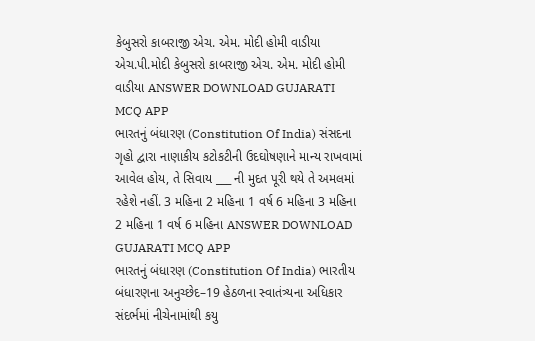કેબુસરો કાબરાજી એચ. એમ. મોદી હોમી વાડીયા એચ.પી.મોદી કેબુસરો કાબરાજી એચ. એમ. મોદી હોમી વાડીયા ANSWER DOWNLOAD GUJARATI MCQ APP
ભારતનું બંધારણ (Constitution Of India) સંસદના ગૃહો દ્વારા નાણાકીય કટોકટીની ઉદઘોષણાને માન્ય રાખવામાં આવેલ હોય, તે સિવાય ___ ની મુદત પૂરી થયે તે અમલમાં રહેશે નહીં. 3 મહિના 2 મહિના 1 વર્ષ 6 મહિના 3 મહિના 2 મહિના 1 વર્ષ 6 મહિના ANSWER DOWNLOAD GUJARATI MCQ APP
ભારતનું બંધારણ (Constitution Of India) ભારતીય બંધારણના અનુચ્છેદ–19 હેઠળના સ્વાતંત્ર્યના અધિકાર સંદર્ભમાં નીચેનામાંથી કયુ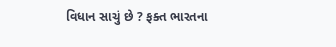વિધાન સાચું છે ? ફક્ત ભારતના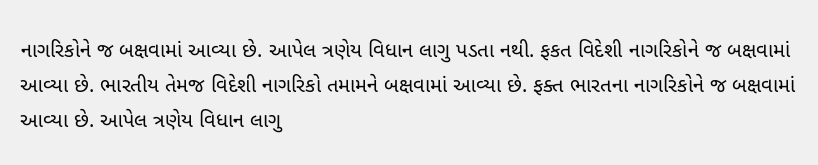નાગરિકોને જ બક્ષવામાં આવ્યા છે. આપેલ ત્રણેય વિધાન લાગુ પડતા નથી. ફકત વિદેશી નાગરિકોને જ બક્ષવામાં આવ્યા છે. ભારતીય તેમજ વિદેશી નાગરિકો તમામને બક્ષવામાં આવ્યા છે. ફક્ત ભારતના નાગરિકોને જ બક્ષવામાં આવ્યા છે. આપેલ ત્રણેય વિધાન લાગુ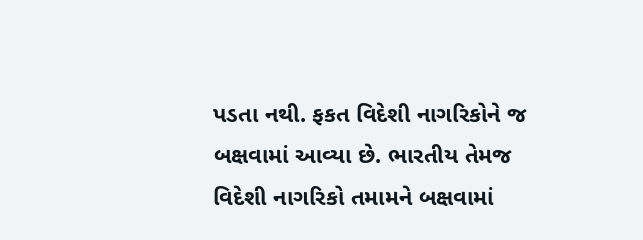પડતા નથી. ફકત વિદેશી નાગરિકોને જ બક્ષવામાં આવ્યા છે. ભારતીય તેમજ વિદેશી નાગરિકો તમામને બક્ષવામાં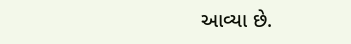આવ્યા છે.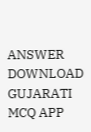ANSWER DOWNLOAD GUJARATI MCQ APP